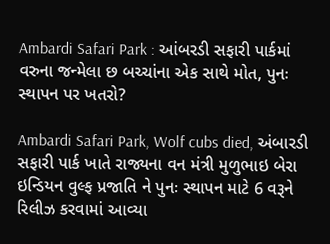Ambardi Safari Park : આંબરડી સફારી પાર્કમાં વરુના જન્મેલા છ બચ્ચાંના એક સાથે મોત, પુનઃ સ્થાપન પર ખતરો?

Ambardi Safari Park, Wolf cubs died, અંબારડી સફારી પાર્ક ખાતે રાજ્યના વન મંત્રી મુળુભાઇ બેરા ઇન્ડિયન વુલ્ફ પ્રજાતિ ને પુનઃ સ્થાપન માટે 6 વરૂને રિલીઝ કરવામાં આવ્યા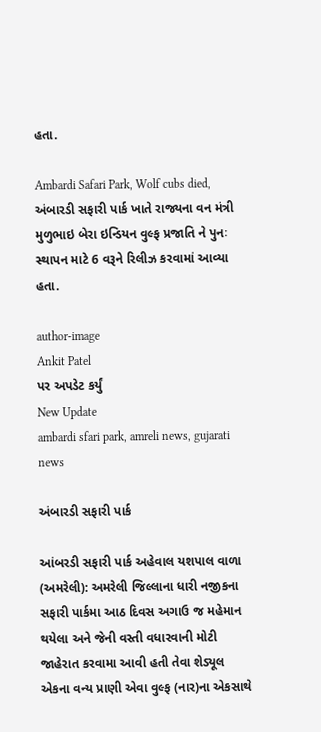હતા.

Ambardi Safari Park, Wolf cubs died, અંબારડી સફારી પાર્ક ખાતે રાજ્યના વન મંત્રી મુળુભાઇ બેરા ઇન્ડિયન વુલ્ફ પ્રજાતિ ને પુનઃ સ્થાપન માટે 6 વરૂને રિલીઝ કરવામાં આવ્યા હતા.

author-image
Ankit Patel
પર અપડેટ કર્યું
New Update
ambardi sfari park, amreli news, gujarati news

અંબારડી સફારી પાર્ક

આંબરડી સફારી પાર્ક અહેવાલ યશપાલ વાળા (અમરેલી): અમરેલી જિલ્લાના ધારી નજીકના સફારી પાર્કમા આઠ દિવસ અગાઉ જ મહેમાન થયેલા અને જેની વસ્તી વધારવાની મોટી જાહેરાત કરવામા આવી હતી તેવા શેડ્યૂલ એકના વન્ય પ્રાણી એવા વુલ્ફ (નાર)ના એકસાથે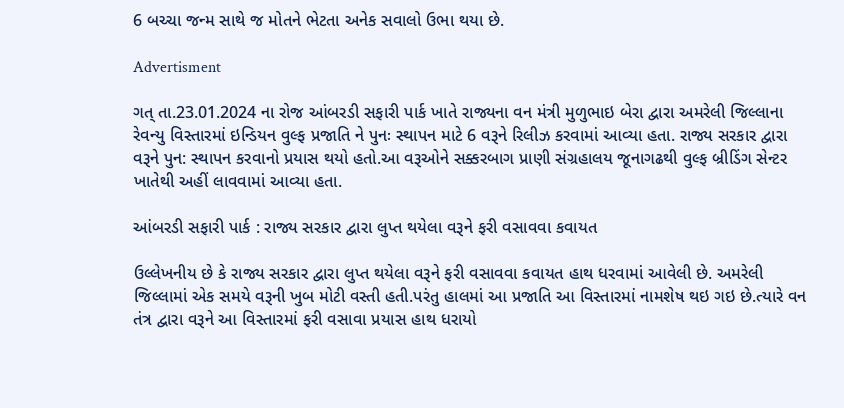6 બચ્ચા જન્મ સાથે જ મોતને ભેટતા અનેક સવાલો ઉભા થયા છે.

Advertisment

ગત્ તા.23.01.2024 ના રોજ આંબરડી સફારી પાર્ક ખાતે રાજ્યના વન મંત્રી મુળુભાઇ બેરા દ્વારા અમરેલી જિલ્લાના રેવન્યુ વિસ્તારમાં ઇન્ડિયન વુલ્ફ પ્રજાતિ ને પુનઃ સ્થાપન માટે 6 વરૂને રિલીઝ કરવામાં આવ્યા હતા. રાજ્ય સરકાર દ્વારા વરૂને પુન: સ્થાપન કરવાનો પ્રયાસ થયો હતો.આ વરૂઓને સક્કરબાગ પ્રાણી સંગ્રહાલય જૂનાગઢથી વુલ્ફ બ્રીડિંગ સેન્ટર ખાતેથી અહીં લાવવામાં આવ્યા હતા.

આંબરડી સફારી પાર્ક : રાજ્ય સરકાર દ્વારા લુપ્ત થયેલા વરૂને ફરી વસાવવા કવાયત

ઉલ્લેખનીય છે કે રાજ્ય સરકાર દ્વારા લુપ્ત થયેલા વરૂને ફરી વસાવવા કવાયત હાથ ધરવામાં આવેલી છે. અમરેલી જિલ્લામાં એક સમયે વરૂની ખુબ મોટી વસ્તી હતી.પરંતુ હાલમાં આ પ્રજાતિ આ વિસ્તારમાં નામશેષ થઇ ગઇ છે.ત્યારે વન તંત્ર દ્વારા વરૂને આ વિસ્તારમાં ફરી વસાવા પ્રયાસ હાથ ધરાયો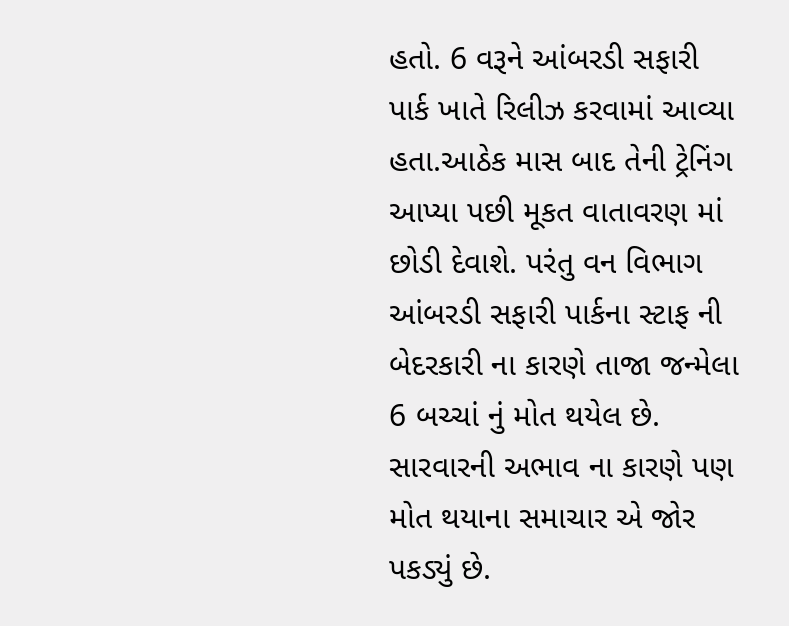હતો. 6 વરૂને આંબરડી સફારી પાર્ક ખાતે રિલીઝ કરવામાં આવ્યા હતા.આઠેક માસ બાદ તેની ટ્રેનિંગ આપ્યા પછી મૂકત વાતાવરણ માં છોડી દેવાશે. પરંતુ વન વિભાગ આંબરડી સફારી પાર્કના સ્ટાફ ની બેદરકારી ના કારણે તાજા જન્મેલા 6 બચ્ચાં નું મોત થયેલ છે. સારવારની અભાવ ના કારણે પણ મોત થયાના સમાચાર એ જોર પકડ્યું છે.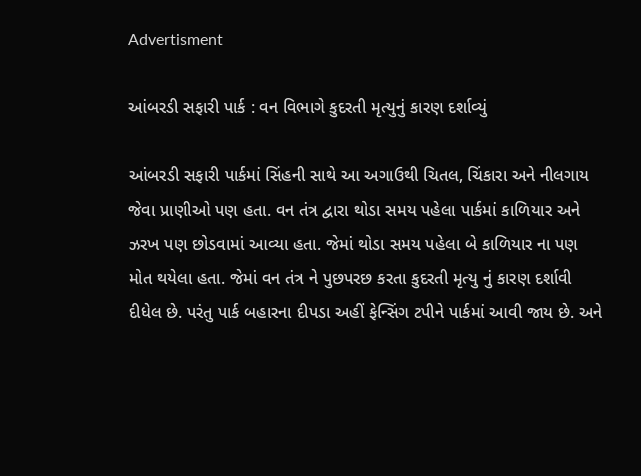Advertisment

આંબરડી સફારી પાર્ક : વન વિભાગે કુદરતી મૃત્યુનું કારણ દર્શાવ્યું

આંબરડી સફારી પાર્કમાં સિંહની સાથે આ અગાઉથી ચિતલ, ચિંકારા અને નીલગાય જેવા પ્રાણીઓ પણ હતા. વન તંત્ર દ્વારા થોડા સમય પહેલા પાર્કમાં કાળિયાર અને ઝરખ પણ છોડવામાં આવ્યા હતા. જેમાં થોડા સમય પહેલા બે કાળિયાર ના પણ મોત થયેલા હતા. જેમાં વન તંત્ર ને પુછપરછ કરતા કુદરતી મૃત્યુ નું કારણ દર્શાવી દીધેલ છે. પરંતુ પાર્ક બહારના દીપડા અહીં ફેન્સિંગ ટપીને પાર્કમાં આવી જાય છે. અને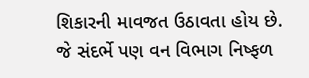શિકારની માવજત ઉઠાવતા હોય છે. જે સંદર્ભે પણ વન વિભાગ નિષ્ફળ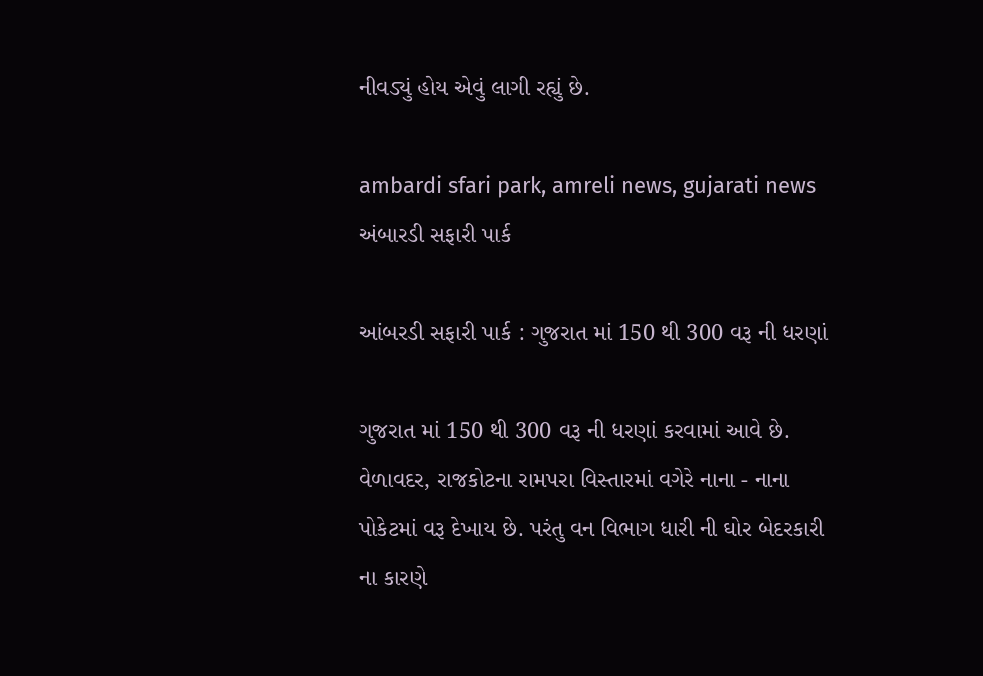નીવડ્યું હોય એવું લાગી રહ્યું છે.

ambardi sfari park, amreli news, gujarati news
અંબારડી સફારી પાર્ક

આંબરડી સફારી પાર્ક : ગુજરાત માં 150 થી 300 વરૂ ની ધરણાં

ગુજરાત માં 150 થી 300 વરૂ ની ધરણાં કરવામાં આવે છે. વેળાવદર, રાજકોટના રામપરા વિસ્તારમાં વગેરે નાના - નાના પોકેટમાં વરૂ દેખાય છે. પરંતુ વન વિભાગ ધારી ની ઘોર બેદરકારી ના કારણે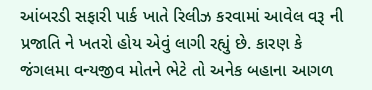આંબરડી સફારી પાર્ક ખાતે રિલીઝ કરવામાં આવેલ વરૂ ની પ્રજાતિ ને ખતરો હોય એવું લાગી રહ્યું છે. કારણ કે જંગલમા વન્યજીવ મોતને ભેટે તો અનેક બહાના આગળ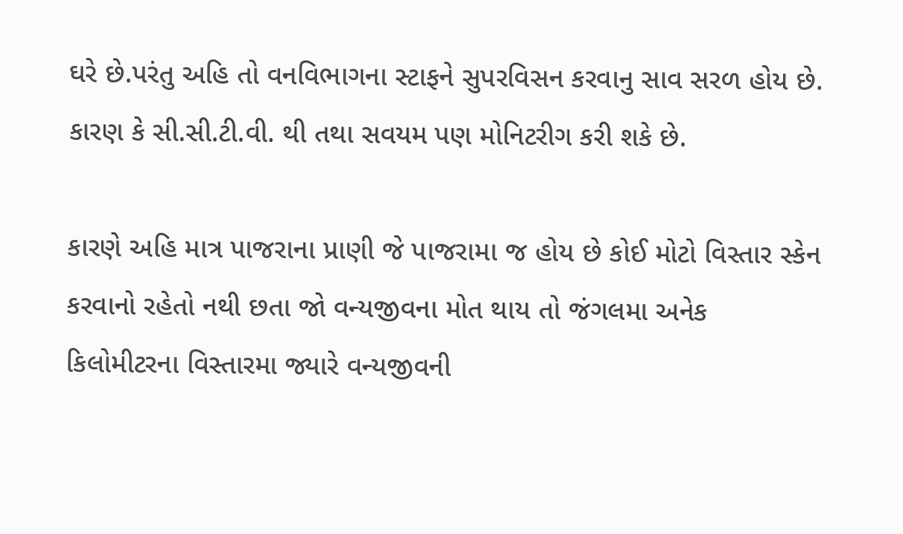ઘરે છે.પરંતુ અહિ તો વનવિભાગના સ્ટાફને સુપરવિસન કરવાનુ સાવ સરળ હોય છે. કારણ કે સી.સી.ટી.વી. થી તથા સવયમ પણ મોનિટરીગ કરી શકે છે.

કારણે અહિ માત્ર પાજરાના પ્રાણી જે પાજરામા જ હોય છે કોઈ મોટો વિસ્તાર સ્કેન કરવાનો રહેતો નથી છતા જો વન્યજીવના મોત થાય તો જંગલમા અનેક કિલોમીટરના વિસ્તારમા જ્યારે વન્યજીવની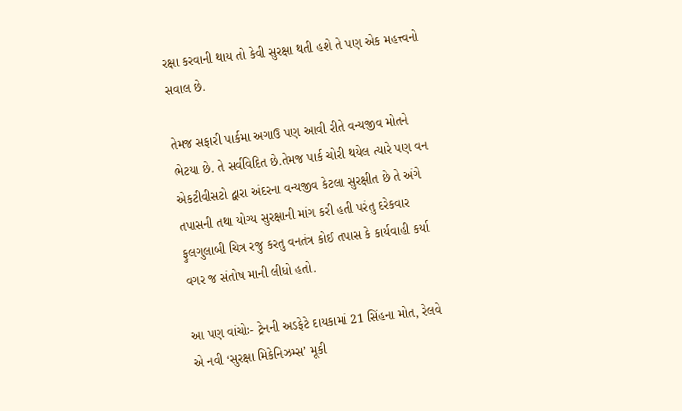રક્ષા કરવાની થાય તો કેવી સુરક્ષા થતી હશે તે પણ એક મહત્ત્વનો સવાલ છે.

તેમજ સફારી પાર્કમા અગાઉ પણ આવી રીતે વન્યજીવ મોતને ભેટયા છે. તે સર્વવિદિત છે.તેમજ પાર્ક ચોરી થયેલ ત્યારે પણ વન એકટીવીસટો દ્વારા અંદરના વન્યજીવ કેટલા સુરક્ષીત છે તે અંગે તપાસની તથા યોગ્ય સુરક્ષાની માંગ કરી હતી પરંતુ દરેકવાર ફુલગુલાબી ચિત્ર રજુ કરતુ વનતંત્ર કોઈ તપાસ કે કાર્યવાહી કર્યા વગર જ સંતોષ માની લીધો હતો.

આ પણ વાંચોઃ- ટ્રેનની અડફેટે દાયકામાં 21 સિંહના મોત, રેલવે એ નવી ‘સુરક્ષા મિકેનિઝમ્સ’ મૂકી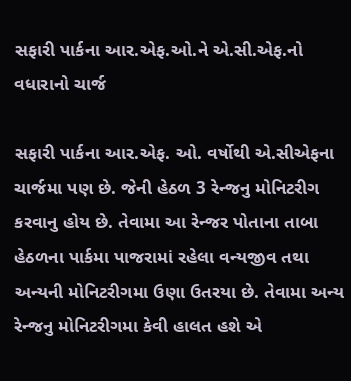સફારી પાર્કના આર.એફ.ઓ.ને એ.સી.એફ.નો વધારાનો ચાર્જ

સફારી પાર્કના આર.એફ. ઓ. વર્ષોથી એ.સીએફના ચાર્જમા પણ છે. જેની હેઠળ 3 રેન્જનુ મોનિટરીગ કરવાનુ હોય છે. તેવામા આ રેન્જર પોતાના તાબા હેઠળના પાર્કમા પાજરામાં રહેલા વન્યજીવ તથા અન્યની મોનિટરીગમા ઉણા ઉતરયા છે. તેવામા અન્ય રેન્જનુ મોનિટરીગમા કેવી હાલત હશે એ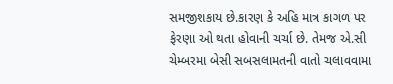સમજીશકાય છે.કારણ કે અહિ માત્ર કાગળ પર ફેરણા ઓ થતા હોવાની ચર્ચા છે. તેમજ એ.સી ચેમ્બરમા બેસી સબસલામતની વાતો ચલાવવામા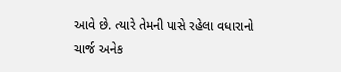આવે છે. ત્યારે તેમની પાસે રહેલા વધારાનો ચાર્જ અનેક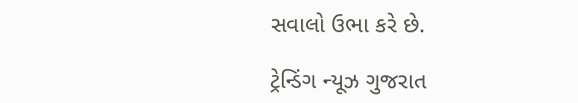સવાલો ઉભા કરે છે.

ટ્રેન્ડિંગ ન્યૂઝ ગુજરાત